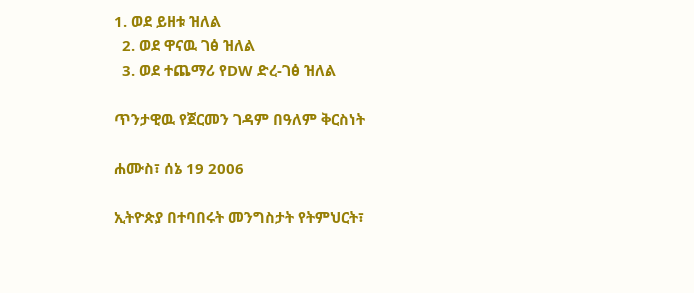1. ወደ ይዘቱ ዝለል
  2. ወደ ዋናዉ ገፅ ዝለል
  3. ወደ ተጨማሪ የDW ድረ-ገፅ ዝለል

ጥንታዊዉ የጀርመን ገዳም በዓለም ቅርስነት

ሐሙስ፣ ሰኔ 19 2006

ኢትዮጵያ በተባበሩት መንግስታት የትምህርት፣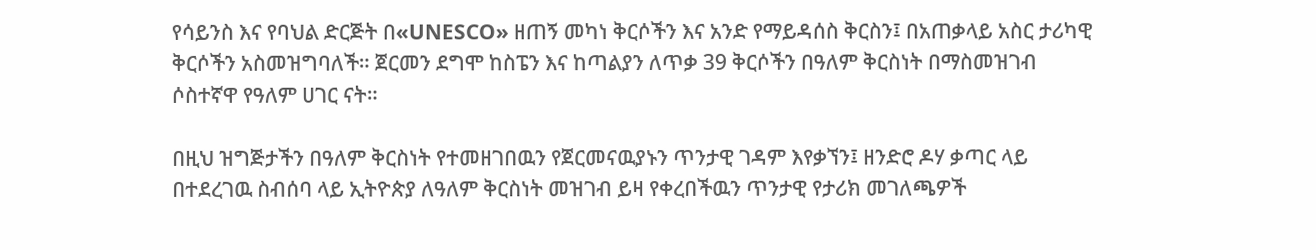የሳይንስ እና የባህል ድርጅት በ«UNESCO» ዘጠኝ መካነ ቅርሶችን እና አንድ የማይዳሰስ ቅርስን፤ በአጠቃላይ አስር ታሪካዊ ቅርሶችን አስመዝግባለች። ጀርመን ደግሞ ከስፔን እና ከጣልያን ለጥቃ 39 ቅርሶችን በዓለም ቅርስነት በማስመዝገብ ሶስተኛዋ የዓለም ሀገር ናት።

በዚህ ዝግጅታችን በዓለም ቅርስነት የተመዘገበዉን የጀርመናዉያኑን ጥንታዊ ገዳም እየቃኘን፤ ዘንድሮ ዶሃ ቃጣር ላይ በተደረገዉ ስብሰባ ላይ ኢትዮጵያ ለዓለም ቅርስነት መዝገብ ይዛ የቀረበችዉን ጥንታዊ የታሪክ መገለጫዎች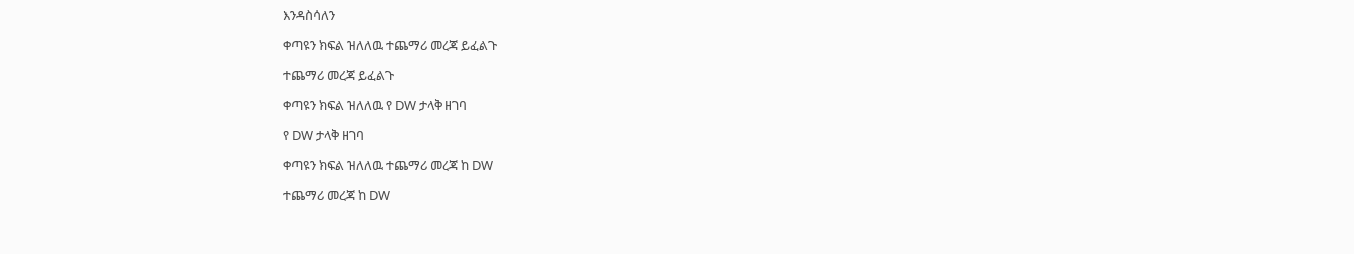እንዳስሳለን

ቀጣዩን ክፍል ዝለለዉ ተጨማሪ መረጃ ይፈልጉ

ተጨማሪ መረጃ ይፈልጉ

ቀጣዩን ክፍል ዝለለዉ የ DW ታላቅ ዘገባ

የ DW ታላቅ ዘገባ

ቀጣዩን ክፍል ዝለለዉ ተጨማሪ መረጃ ከ DW

ተጨማሪ መረጃ ከ DW